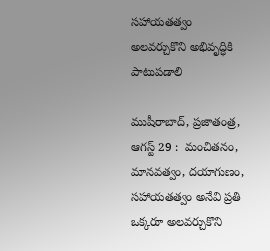సహాయతత్వం అలవర్చుకొని అభివృద్ధికి పాటుపడాలి

ముషీరాబాద్, ప్రజాతంత్ర, ఆగస్ట్ 29 :  మంచితనం, మానవత్వం, దయాగుణం, సహాయతత్వం అనేవి ప్రతి ఒక్కరూ అలవర్చుకొని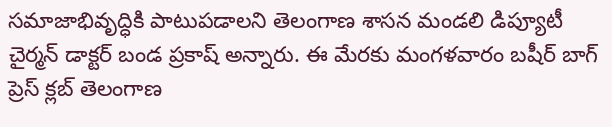సమాజాభివృద్ధికి పాటుపడాలని తెలంగాణ శాసన మండలి డిప్యూటీ చైర్మన్ డాక్టర్ బండ ప్రకాష్ అన్నారు. ఈ మేరకు మంగళవారం బషీర్ బాగ్ ప్రెస్ క్లబ్ తెలంగాణ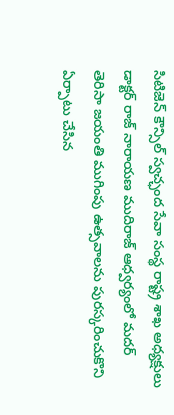సిటిజెన్ కౌన్సిల్ స్వచ్ఛంద సేవా సంస్థ రాష్ట్ర శాఖ అధ్యక్షులు డాక్టర్ రాజ్ నారాయణ ముదిరాజ్ ఆధ్వర్యంలో మదర్ తెరిసా జయంతి ముగింపు ఉత్సవాలను పురస్కరించుకొని ఏర్పాటు చేసిన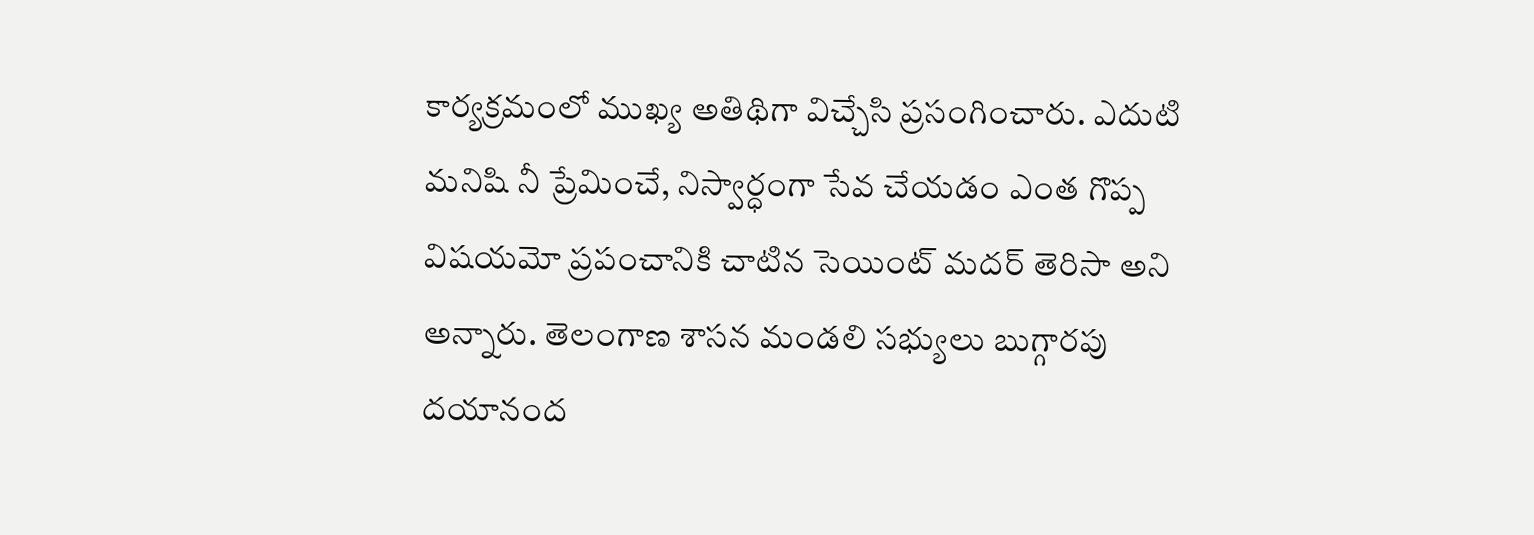కార్యక్రమంలో ముఖ్య అతిథిగా విచ్చేసి ప్రసంగించారు. ఎదుటి మనిషి నీ ప్రేమించే, నిస్వార్ధంగా సేవ చేయడం ఎంత గొప్ప విషయమో ప్రపంచానికి చాటిన సెయింట్ మదర్ తెరిసా అని అన్నారు. తెలంగాణ శాసన మండలి సభ్యులు బుగ్గారపు దయానంద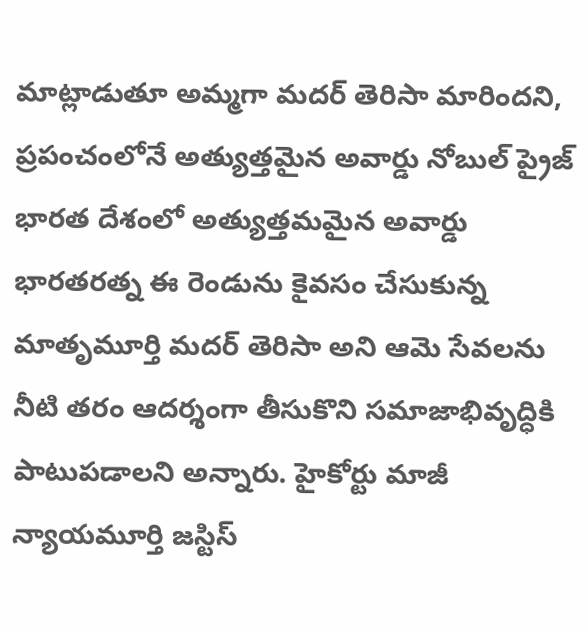మాట్లాడుతూ అమ్మగా మదర్ తెరిసా మారిందని, ప్రపంచంలోనే అత్యుత్తమైన అవార్డు నోబుల్ ప్రైజ్ భారత దేశంలో అత్యుత్తమమైన అవార్డు భారతరత్న ఈ రెండును కైవసం చేసుకున్న మాతృమూర్తి మదర్ తెరిసా అని ఆమె సేవలను నీటి తరం ఆదర్శంగా తీసుకొని సమాజాభివృద్ధికి పాటుపడాలని అన్నారు. హైకోర్టు మాజీ న్యాయమూర్తి జస్టిస్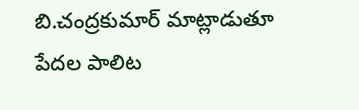బి.చంద్రకుమార్ మాట్లాడుతూ పేదల పాలిట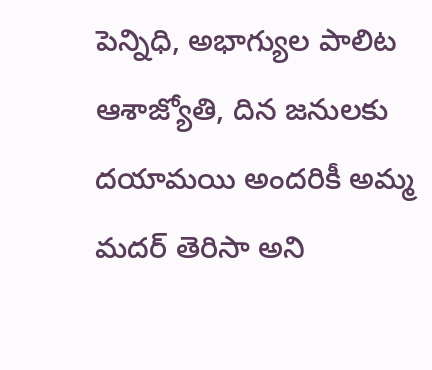పెన్నిధి, అభాగ్యుల పాలిట ఆశాజ్యోతి, దిన జనులకు దయామయి అందరికీ అమ్మ మదర్ తెరిసా అని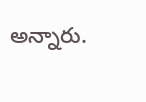అన్నారు.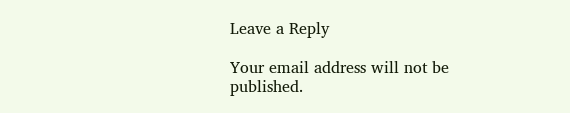Leave a Reply

Your email address will not be published.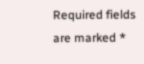Required fields are marked *